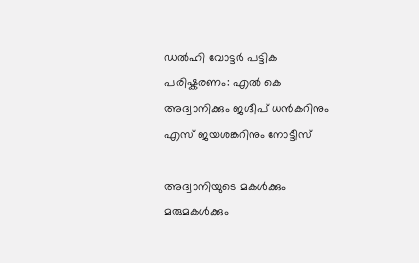ഡൽഹി വോട്ടർ പട്ടിക പരിഷ്കരണം: എൽ കെ അദ്വാനിക്കും ജഗ്ദീപ് ധൻകറിനും എസ് ജയശങ്കറിനും നോട്ടീസ്

അദ്വാനിയുടെ മകൾക്കും മരുമകൾക്കും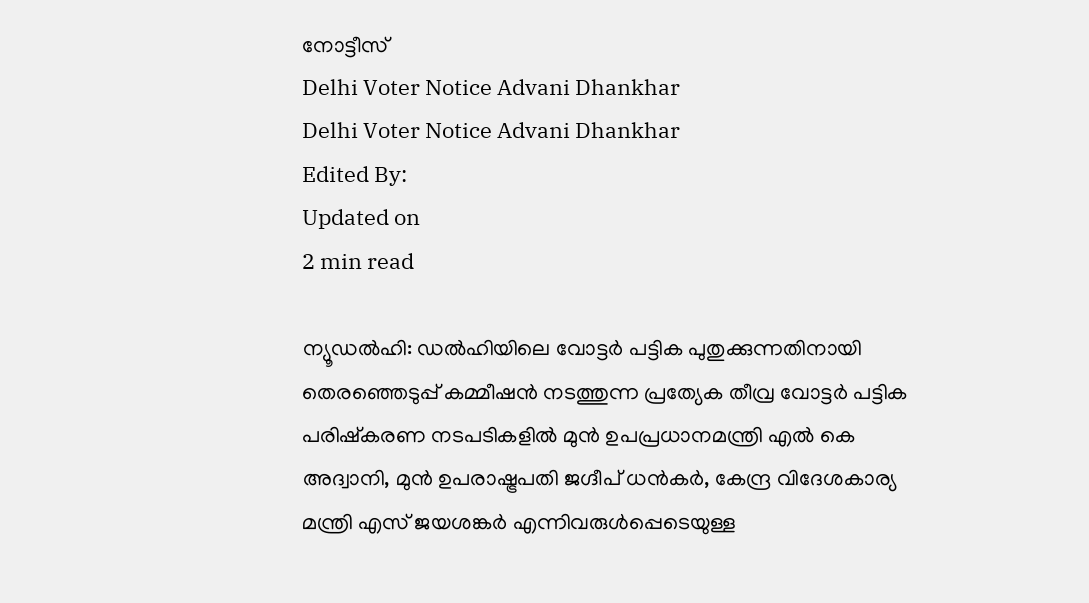നോട്ടീസ്
Delhi Voter Notice Advani Dhankhar
Delhi Voter Notice Advani Dhankhar
Edited By:
Updated on
2 min read

ന്യൂഡൽഹി: ഡൽഹിയിലെ വോട്ടർ പട്ടിക പുതുക്കുന്നതിനായി തെരഞ്ഞെടുപ്പ് കമ്മീഷൻ നടത്തുന്ന പ്രത്യേക തീവ്ര വോട്ടർ പട്ടിക പരിഷ്കരണ നടപടികളിൽ മുൻ ഉപപ്രധാനമന്ത്രി എൽ കെ അദ്വാനി, മുൻ ഉപരാഷ്ട്രപതി ജഗ്ദീപ് ധൻകർ, കേന്ദ്ര വിദേശകാര്യ മന്ത്രി എസ് ജയശങ്കർ എന്നിവരുൾപ്പെടെയുള്ള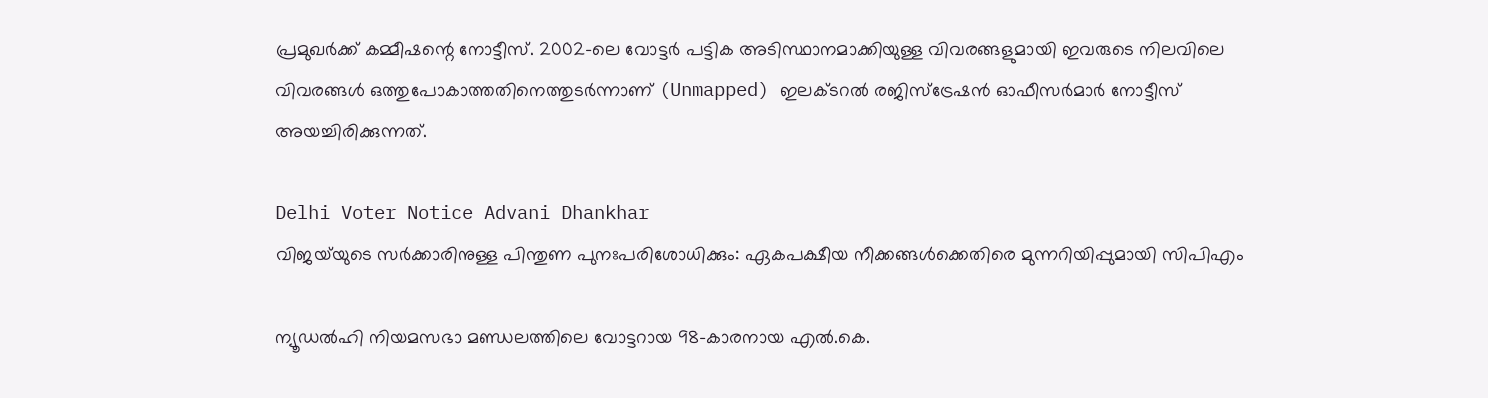പ്രമുഖർക്ക് കമ്മീഷന്റെ നോട്ടീസ്. 2002-ലെ വോട്ടർ പട്ടിക അടിസ്ഥാനമാക്കിയുള്ള വിവരങ്ങളുമായി ഇവരുടെ നിലവിലെ വിവരങ്ങൾ ഒത്തുപോകാത്തതിനെത്തുടർന്നാണ് (Unmapped) ഇലക്ടറൽ രജിസ്ട്രേഷൻ ഓഫീസർമാർ നോട്ടീസ് അയച്ചിരിക്കുന്നത്.

Delhi Voter Notice Advani Dhankhar
വിജയ്‌യുടെ സർക്കാരിനുള്ള പിന്തുണ പുനഃപരിശോധിക്കും: ഏകപക്ഷീയ നീക്കങ്ങൾക്കെതിരെ മുന്നറിയിപ്പുമായി സിപിഎം

ന്യൂഡൽഹി നിയമസഭാ മണ്ഡലത്തിലെ വോട്ടറായ 98-കാരനായ എൽ.കെ.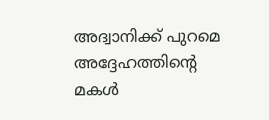അദ്വാനിക്ക് പുറമെ അദ്ദേഹത്തിന്റെ മകൾ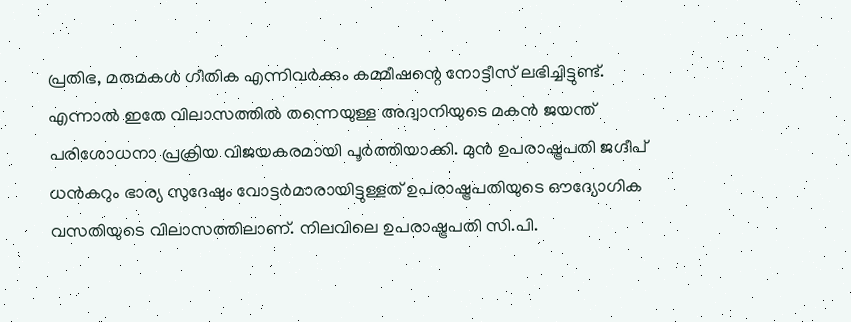പ്രതിഭ, മരുമകൾ ഗീതിക എന്നിവർക്കും കമ്മീഷന്റെ നോട്ടീസ് ലഭിച്ചിട്ടുണ്ട്. എന്നാൽ ഇതേ വിലാസത്തിൽ തന്നെയുള്ള അദ്വാനിയുടെ മകൻ ജയന്ത് പരിശോധനാ പ്രക്രിയ വിജയകരമായി പൂർത്തിയാക്കി. മുൻ ഉപരാഷ്ട്രപതി ജഗ്ദീപ് ധൻകറും ഭാര്യ സുദേഷും വോട്ടർമാരായിട്ടുള്ളത് ഉപരാഷ്ട്രപതിയുടെ ഔദ്യോഗിക വസതിയുടെ വിലാസത്തിലാണ്. നിലവിലെ ഉപരാഷ്ട്രപതി സി.പി.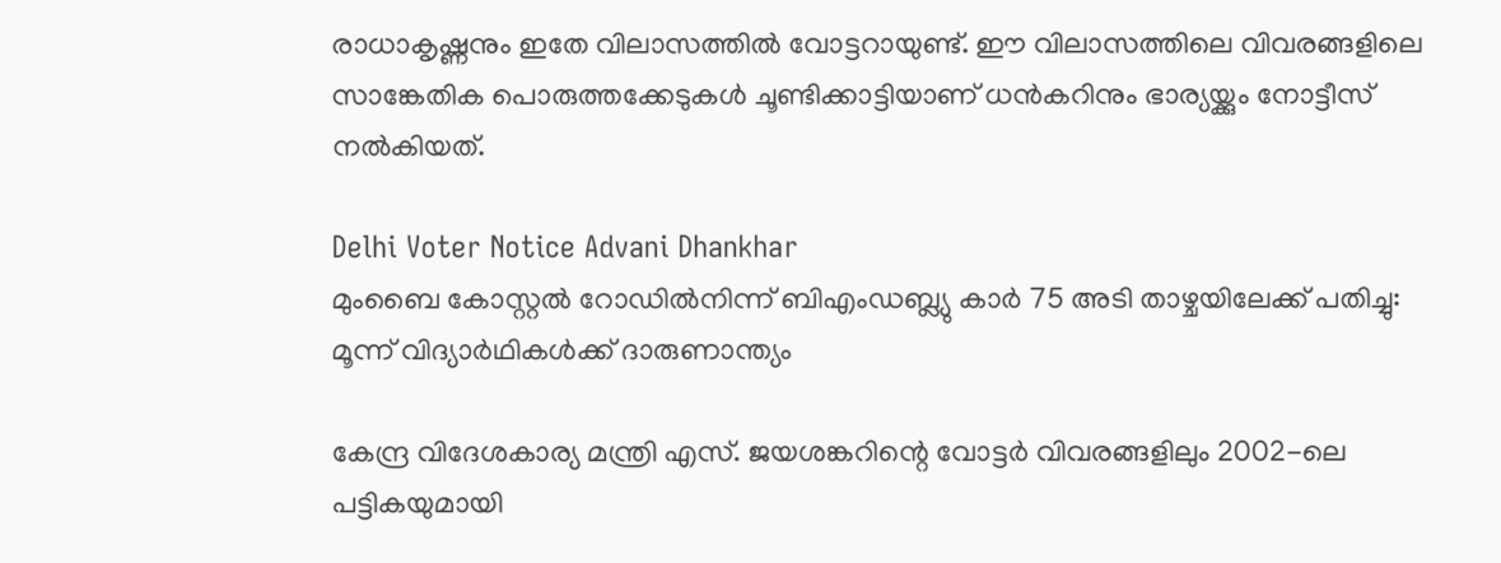രാധാകൃഷ്ണനും ഇതേ വിലാസത്തിൽ വോട്ടറായുണ്ട്. ഈ വിലാസത്തിലെ വിവരങ്ങളിലെ സാങ്കേതിക പൊരുത്തക്കേടുകൾ ചൂണ്ടിക്കാട്ടിയാണ് ധൻകറിനും ഭാര്യയ്ക്കും നോട്ടീസ് നൽകിയത്.

Delhi Voter Notice Advani Dhankhar
മുംബൈ കോസ്റ്റൽ റോഡിൽനിന്ന് ബിഎംഡബ്ല്യു കാർ 75 അടി താഴ്ചയിലേക്ക് പതിച്ചു: മൂന്ന് വിദ്യാർഥികൾക്ക് ദാരുണാന്ത്യം

കേന്ദ്ര വിദേശകാര്യ മന്ത്രി എസ്. ജയശങ്കറിന്റെ വോട്ടർ വിവരങ്ങളിലും 2002-ലെ പട്ടികയുമായി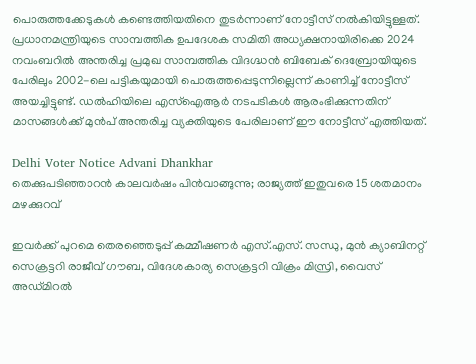പൊരുത്തക്കേടുകൾ കണ്ടെത്തിയതിനെ തുടർന്നാണ് നോട്ടീസ് നൽകിയിട്ടുള്ളത്. പ്രധാനമന്ത്രിയുടെ സാമ്പത്തിക ഉപദേശക സമിതി അധ്യക്ഷനായിരിക്കെ 2024 നവംബറിൽ അന്തരിച്ച പ്രമുഖ സാമ്പത്തിക വിദഗ്ദ്ധൻ ബിബേക് ദെബ്രോയിയുടെ പേരിലും 2002-ലെ പട്ടികയുമായി പൊരുത്തപ്പെടുന്നില്ലെന്ന് കാണിച്ച് നോട്ടീസ് അയച്ചിട്ടുണ്ട്. ഡൽഹിയിലെ എസ്ഐആർ നടപടികൾ ആരംഭിക്കുന്നതിന് മാസങ്ങൾക്ക് മുൻപ് അന്തരിച്ച വ്യക്തിയുടെ പേരിലാണ് ഈ നോട്ടീസ് എത്തിയത്.

Delhi Voter Notice Advani Dhankhar
തെക്കുപടിഞ്ഞാറന്‍ കാലവര്‍ഷം പിൻവാങ്ങുന്നു; രാജ്യത്ത് ഇതുവരെ 15 ശതമാനം മഴക്കുറവ്

ഇവർക്ക് പുറമെ തെരഞ്ഞെടുപ്പ് കമ്മീഷണർ എസ്.എസ്. സന്ധു, മുൻ ക്യാബിനറ്റ് സെക്രട്ടറി രാജീവ് ഗൗബ, വിദേശകാര്യ സെക്രട്ടറി വിക്രം മിസ്രി, വൈസ് അഡ്മിറൽ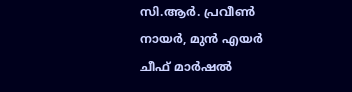സി.ആർ. പ്രവീൺ നായർ, മുൻ എയർ ചീഫ് മാർഷൽ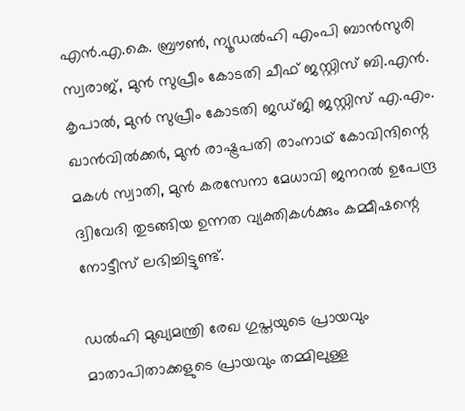എൻ.എ.കെ. ബ്രൗൺ, ന്യൂഡൽഹി എംപി ബാൻസുരി സ്വരാജ്, മുൻ സുപ്രീം കോടതി ചീഫ് ജസ്റ്റിസ് ബി.എൻ. കൃപാൽ, മുൻ സുപ്രീം കോടതി ജഡ്ജി ജസ്റ്റിസ് എ.എം. ഖാൻവിൽക്കർ, മുൻ രാഷ്ട്രപതി രാംനാഥ് കോവിന്ദിന്റെ മകൾ സ്വാതി, മുൻ കരസേനാ മേധാവി ജനറൽ ഉപേന്ദ്ര ദ്വിവേദി തുടങ്ങിയ ഉന്നത വ്യക്തികൾക്കും കമ്മീഷന്റെ നോട്ടീസ് ലഭിച്ചിട്ടുണ്ട്.

ഡൽഹി മുഖ്യമന്ത്രി രേഖ ഗുപ്തയുടെ പ്രായവും മാതാപിതാക്കളുടെ പ്രായവും തമ്മിലുള്ള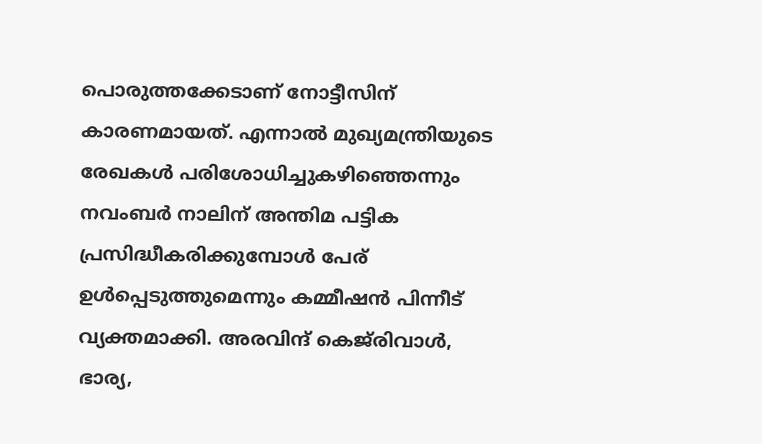പൊരുത്തക്കേടാണ് നോട്ടീസിന് കാരണമായത്. എന്നാൽ മുഖ്യമന്ത്രിയുടെ രേഖകൾ പരിശോധിച്ചുകഴിഞ്ഞെന്നും നവംബർ നാലിന് അന്തിമ പട്ടിക പ്രസിദ്ധീകരിക്കുമ്പോൾ പേര് ഉൾപ്പെടുത്തുമെന്നും കമ്മീഷൻ പിന്നീട് വ്യക്തമാക്കി. അരവിന്ദ് കെജ്‌രിവാൾ, ഭാര്യ,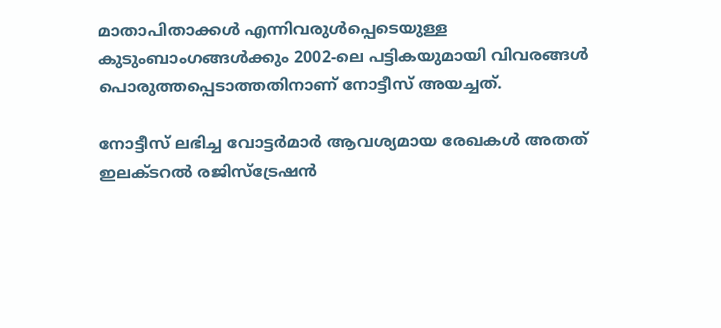മാതാപിതാക്കൾ എന്നിവരുൾപ്പെടെയുള്ള കുടുംബാംഗങ്ങൾക്കും 2002-ലെ പട്ടികയുമായി വിവരങ്ങൾ പൊരുത്തപ്പെടാത്തതിനാണ് നോട്ടീസ് അയച്ചത്.

നോട്ടീസ് ലഭിച്ച വോട്ടർമാർ ആവശ്യമായ രേഖകൾ അതത് ഇലക്ടറൽ രജിസ്ട്രേഷൻ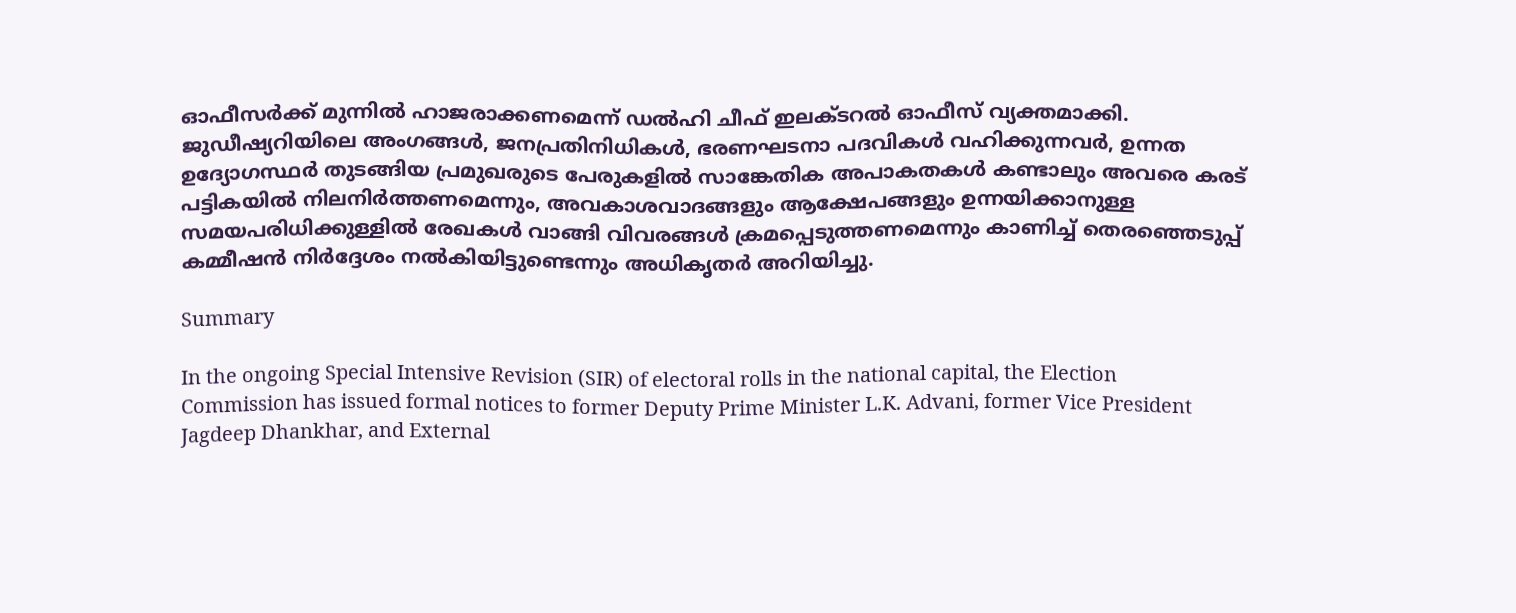ഓഫീസർക്ക് മുന്നിൽ ഹാജരാക്കണമെന്ന് ഡൽഹി ചീഫ് ഇലക്ടറൽ ഓഫീസ് വ്യക്തമാക്കി. ജുഡീഷ്യറിയിലെ അംഗങ്ങൾ, ജനപ്രതിനിധികൾ, ഭരണഘടനാ പദവികൾ വഹിക്കുന്നവർ, ഉന്നത ഉദ്യോഗസ്ഥർ തുടങ്ങിയ പ്രമുഖരുടെ പേരുകളിൽ സാങ്കേതിക അപാകതകൾ കണ്ടാലും അവരെ കരട് പട്ടികയിൽ നിലനിർത്തണമെന്നും, അവകാശവാദങ്ങളും ആക്ഷേപങ്ങളും ഉന്നയിക്കാനുള്ള സമയപരിധിക്കുള്ളിൽ രേഖകൾ വാങ്ങി വിവരങ്ങൾ ക്രമപ്പെടുത്തണമെന്നും കാണിച്ച് തെരഞ്ഞെടുപ്പ് കമ്മീഷൻ നിർദ്ദേശം നൽകിയിട്ടുണ്ടെന്നും അധികൃതർ അറിയിച്ചു.

Summary

In the ongoing Special Intensive Revision (SIR) of electoral rolls in the national capital, the Election Commission has issued formal notices to former Deputy Prime Minister L.K. Advani, former Vice President Jagdeep Dhankhar, and External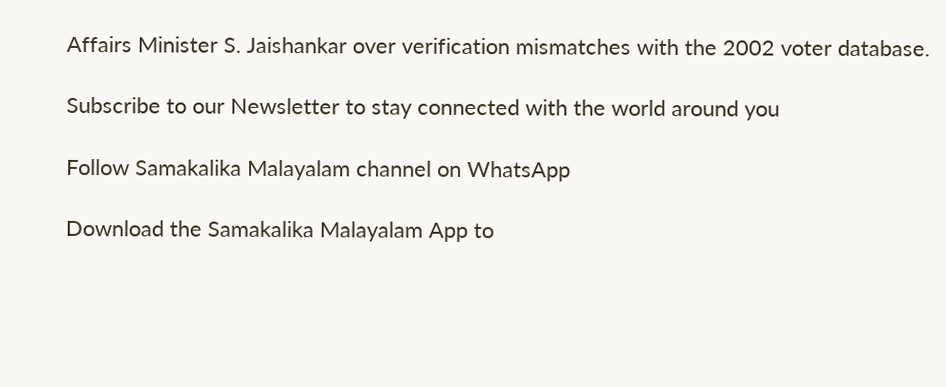Affairs Minister S. Jaishankar over verification mismatches with the 2002 voter database.

Subscribe to our Newsletter to stay connected with the world around you

Follow Samakalika Malayalam channel on WhatsApp

Download the Samakalika Malayalam App to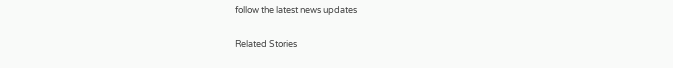follow the latest news updates

Related Stories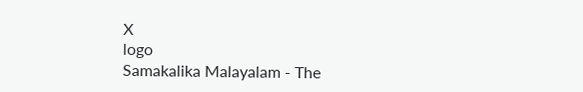X
logo
Samakalika Malayalam - The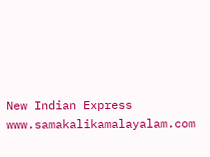New Indian Express
www.samakalikamalayalam.com